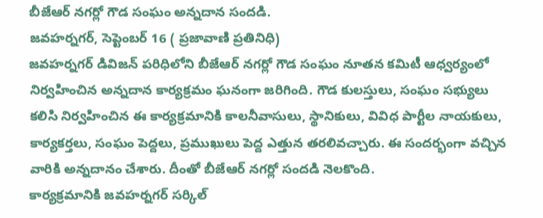బీజేఆర్ నగర్లో గౌడ సంఘం అన్నదాన సందడి.
జవహర్నగర్, సెప్టెంబర్ 16 ( ప్రజావాణి ప్రతినిధి)
జవహర్నగర్ డివిజన్ పరిధిలోని బీజేఆర్ నగర్లో గౌడ సంఘం నూతన కమిటీ ఆధ్వర్యంలో నిర్వహించిన అన్నదాన కార్యక్రమం ఘనంగా జరిగింది. గౌడ కులస్తులు, సంఘం సభ్యులు కలిసి నిర్వహించిన ఈ కార్యక్రమానికి కాలనీవాసులు, స్థానికులు, వివిధ పార్టీల నాయకులు, కార్యకర్తలు, సంఘం పెద్దలు, ప్రముఖులు పెద్ద ఎత్తున తరలివచ్చారు. ఈ సందర్భంగా వచ్చిన వారికి అన్నదానం చేశారు. దీంతో బీజేఆర్ నగర్లో సందడి నెలకొంది.
కార్యక్రమానికి జవహర్నగర్ సర్కిల్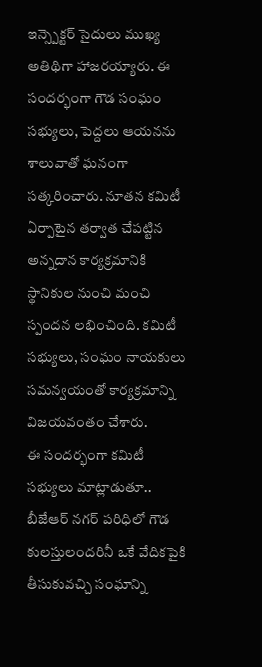ఇన్స్పెక్టర్ సైదులు ముఖ్య అతిథిగా హాజరయ్యారు. ఈ సందర్భంగా గౌడ సంఘం సభ్యులు, పెద్దలు ఆయనను శాలువాతో ఘనంగా సత్కరించారు. నూతన కమిటీ ఏర్పాటైన తర్వాత చేపట్టిన అన్నదాన కార్యక్రమానికి స్థానికుల నుంచి మంచి స్పందన లభించింది. కమిటీ సభ్యులు, సంఘం నాయకులు సమన్వయంతో కార్యక్రమాన్ని విజయవంతం చేశారు.
ఈ సందర్భంగా కమిటీ సభ్యులు మాట్లాడుతూ.. బీజేఆర్ నగర్ పరిధిలో గౌడ కులస్తులందరినీ ఒకే వేదికపైకి తీసుకువచ్చి సంఘాన్ని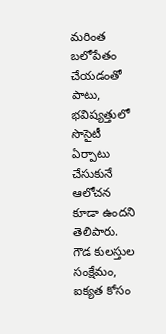మరింత బలోపేతం చేయడంతో పాటు, భవిష్యత్తులో సొసైటీ ఏర్పాటు చేసుకునే ఆలోచన కూడా ఉందని తెలిపారు. గౌడ కులస్తుల సంక్షేమం, ఐక్యత కోసం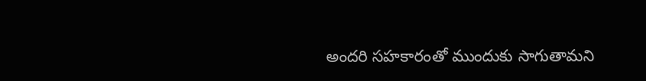అందరి సహకారంతో ముందుకు సాగుతామని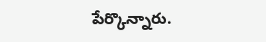పేర్కొన్నారు.